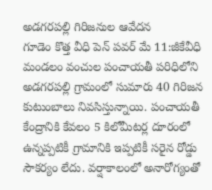అడగరపల్లి గిరిజనుల ఆవేదన
గూడెం కొత్త వీధి పెన్ పవర్ మే 11:జీకేవీధి మండలం వంచుల పంచాయతీ పరిధిలోని అడగరపల్లి గ్రామంలో సుమారు 40 గిరిజన కుటుంబాలు నివసిస్తున్నాయి. పంచాయతీ కేంద్రానికి కేవలం 5 కిలోమీటర్ల దూరంలో ఉన్నప్పటికీ గ్రామానికి ఇప్పటికీ సరైన రోడ్డు సౌకర్యం లేదు. వర్షాకాలంలో అనారోగ్యంతో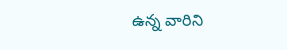ఉన్న వారిని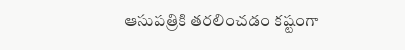ఆసుపత్రికి తరలించడం కష్టంగా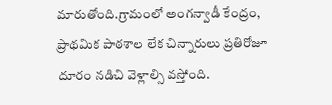మారుతోంది.గ్రామంలో అంగన్వాడీ కేంద్రం, ప్రాథమిక పాఠశాల లేక చిన్నారులు ప్రతిరోజూ దూరం నడిచి వెళ్లాల్సి వస్తోంది.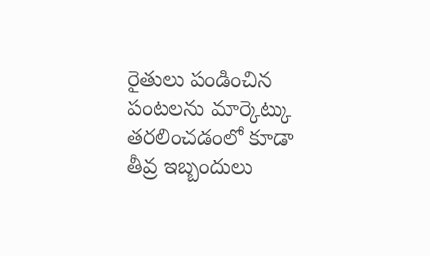రైతులు పండించిన పంటలను మార్కెట్కు తరలించడంలో కూడా తీవ్ర ఇబ్బందులు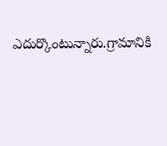ఎదుర్కొంటున్నారు.గ్రామానికి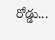రోడ్డు...